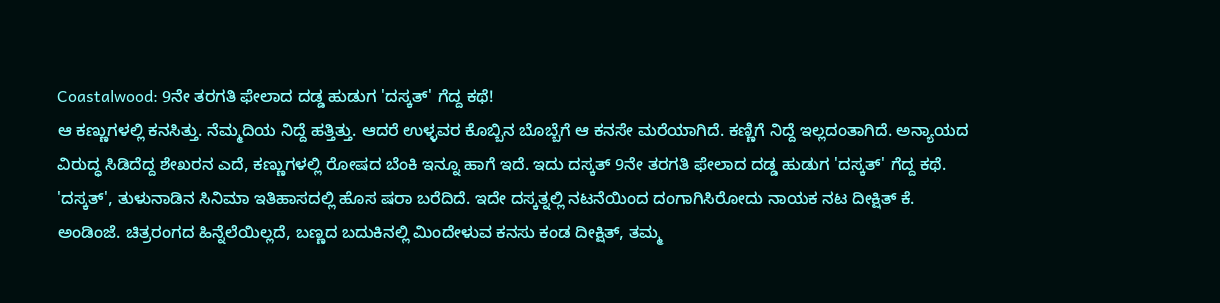Coastalwood: 9ನೇ ತರಗತಿ ಫೇಲಾದ ದಡ್ಡ ಹುಡುಗ 'ದಸ್ಕತ್' ಗೆದ್ದ ಕಥೆ!
ಆ ಕಣ್ಣುಗಳಲ್ಲಿ ಕನಸಿತ್ತು. ನೆಮ್ಮದಿಯ ನಿದ್ದೆ ಹತ್ತಿತ್ತು. ಆದರೆ ಉಳ್ಳವರ ಕೊಬ್ಬಿನ ಬೊಬ್ಬೆಗೆ ಆ ಕನಸೇ ಮರೆಯಾಗಿದೆ. ಕಣ್ಣಿಗೆ ನಿದ್ದೆ ಇಲ್ಲದಂತಾಗಿದೆ. ಅನ್ಯಾಯದ ವಿರುದ್ಧ ಸಿಡಿದೆದ್ದ ಶೇಖರನ ಎದೆ, ಕಣ್ಣುಗಳಲ್ಲಿ ರೋಷದ ಬೆಂಕಿ ಇನ್ನೂ ಹಾಗೆ ಇದೆ. ಇದು ದಸ್ಕತ್ 9ನೇ ತರಗತಿ ಫೇಲಾದ ದಡ್ಡ ಹುಡುಗ 'ದಸ್ಕತ್' ಗೆದ್ದ ಕಥೆ.
'ದಸ್ಕತ್', ತುಳುನಾಡಿನ ಸಿನಿಮಾ ಇತಿಹಾಸದಲ್ಲಿ ಹೊಸ ಷರಾ ಬರೆದಿದೆ. ಇದೇ ದಸ್ಕತ್ನಲ್ಲಿ ನಟನೆಯಿಂದ ದಂಗಾಗಿಸಿರೋದು ನಾಯಕ ನಟ ದೀಕ್ಷಿತ್ ಕೆ. ಅಂಡಿಂಜೆ. ಚಿತ್ರರಂಗದ ಹಿನ್ನೆಲೆಯಿಲ್ಲದೆ, ಬಣ್ಣದ ಬದುಕಿನಲ್ಲಿ ಮಿಂದೇಳುವ ಕನಸು ಕಂಡ ದೀಕ್ಷಿತ್, ತಮ್ಮ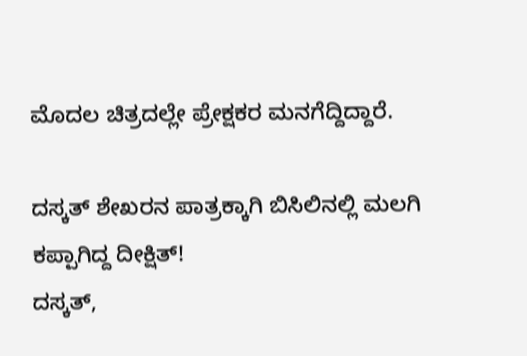ಮೊದಲ ಚಿತ್ರದಲ್ಲೇ ಪ್ರೇಕ್ಷಕರ ಮನಗೆದ್ದಿದ್ದಾರೆ.

ದಸ್ಕತ್ ಶೇಖರನ ಪಾತ್ರಕ್ಕಾಗಿ ಬಿಸಿಲಿನಲ್ಲಿ ಮಲಗಿ ಕಪ್ಪಾಗಿದ್ದ ದೀಕ್ಷಿತ್!
ದಸ್ಕತ್,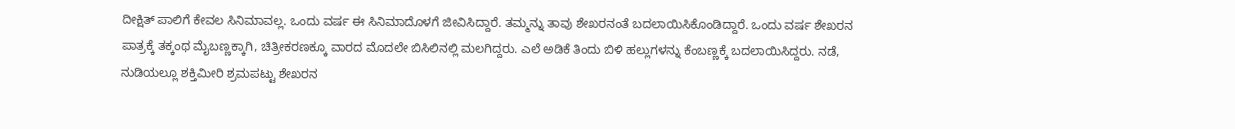ದೀಕ್ಷಿತ್ ಪಾಲಿಗೆ ಕೇವಲ ಸಿನಿಮಾವಲ್ಲ. ಒಂದು ವರ್ಷ ಈ ಸಿನಿಮಾದೊಳಗೆ ಜೀವಿಸಿದ್ದಾರೆ. ತಮ್ಮನ್ನು ತಾವು ಶೇಖರನಂತೆ ಬದಲಾಯಿಸಿಕೊಂಡಿದ್ದಾರೆ. ಒಂದು ವರ್ಷ ಶೇಖರನ ಪಾತ್ರಕ್ಕೆ ತಕ್ಕಂಥ ಮೈಬಣ್ಣಕ್ಕಾಗಿ, ಚಿತ್ರೀಕರಣಕ್ಕೂ ವಾರದ ಮೊದಲೇ ಬಿಸಿಲಿನಲ್ಲಿ ಮಲಗಿದ್ದರು. ಎಲೆ ಅಡಿಕೆ ತಿಂದು ಬಿಳಿ ಹಲ್ಲುಗಳನ್ನು ಕೆಂಬಣ್ಣಕ್ಕೆ ಬದಲಾಯಿಸಿದ್ದರು. ನಡೆ, ನುಡಿಯಲ್ಲೂ ಶಕ್ತಿಮೀರಿ ಶ್ರಮಪಟ್ಟು ಶೇಖರನ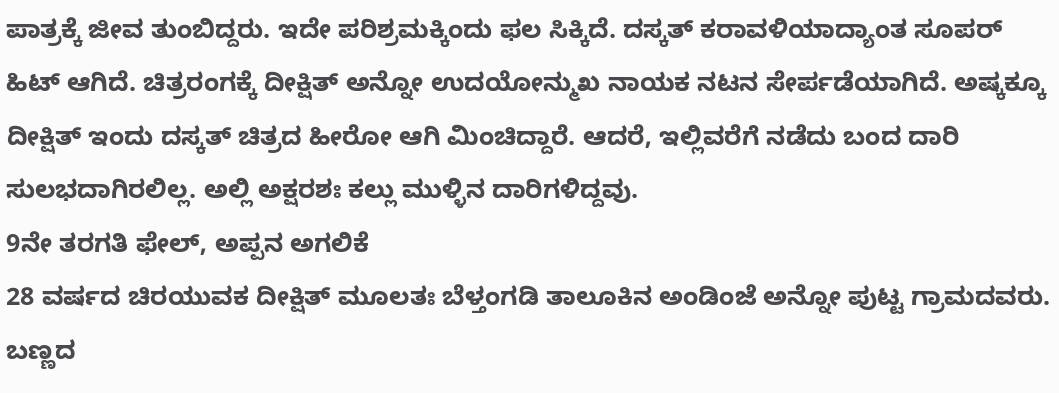ಪಾತ್ರಕ್ಕೆ ಜೀವ ತುಂಬಿದ್ದರು. ಇದೇ ಪರಿಶ್ರಮಕ್ಕಿಂದು ಫಲ ಸಿಕ್ಕಿದೆ. ದಸ್ಕತ್ ಕರಾವಳಿಯಾದ್ಯಾಂತ ಸೂಪರ್ ಹಿಟ್ ಆಗಿದೆ. ಚಿತ್ರರಂಗಕ್ಕೆ ದೀಕ್ಷಿತ್ ಅನ್ನೋ ಉದಯೋನ್ಮುಖ ನಾಯಕ ನಟನ ಸೇರ್ಪಡೆಯಾಗಿದೆ. ಅಷ್ಕಕ್ಕೂ ದೀಕ್ಷಿತ್ ಇಂದು ದಸ್ಕತ್ ಚಿತ್ರದ ಹೀರೋ ಆಗಿ ಮಿಂಚಿದ್ದಾರೆ. ಆದರೆ, ಇಲ್ಲಿವರೆಗೆ ನಡೆದು ಬಂದ ದಾರಿ ಸುಲಭದಾಗಿರಲಿಲ್ಲ. ಅಲ್ಲಿ ಅಕ್ಷರಶಃ ಕಲ್ಲು ಮುಳ್ಳಿನ ದಾರಿಗಳಿದ್ದವು.
9ನೇ ತರಗತಿ ಫೇಲ್, ಅಪ್ಪನ ಅಗಲಿಕೆ
28 ವರ್ಷದ ಚಿರಯುವಕ ದೀಕ್ಷಿತ್ ಮೂಲತಃ ಬೆಳ್ತಂಗಡಿ ತಾಲೂಕಿನ ಅಂಡಿಂಜೆ ಅನ್ನೋ ಪುಟ್ಟ ಗ್ರಾಮದವರು. ಬಣ್ಣದ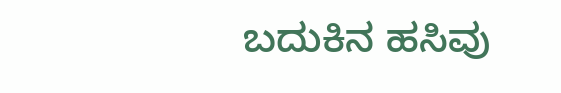ಬದುಕಿನ ಹಸಿವು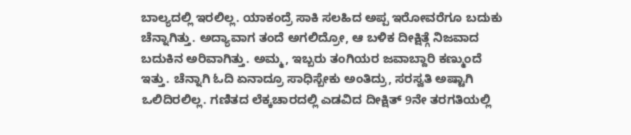ಬಾಲ್ಯದಲ್ಲಿ ಇರಲಿಲ್ಲ. ಯಾಕಂದ್ರೆ ಸಾಕಿ ಸಲಹಿದ ಅಪ್ಪ ಇರೋವರೆಗೂ ಬದುಕು ಚೆನ್ನಾಗಿತ್ತು. ಅದ್ಯಾವಾಗ ತಂದೆ ಅಗಲಿದ್ರೋ, ಆ ಬಳಿಕ ದೀಕ್ಷಿತ್ಗೆ ನಿಜವಾದ ಬದುಕಿನ ಅರಿವಾಗಿತ್ತು. ಅಮ್ಮ, ಇಬ್ಬರು ತಂಗಿಯರ ಜವಾಬ್ದಾರಿ ಕಣ್ಮುಂದೆ ಇತ್ತು. ಚೆನ್ನಾಗಿ ಓದಿ ಏನಾದ್ರೂ ಸಾಧಿಸ್ಬೇಕು ಅಂತಿದ್ರು, ಸರಸ್ವತಿ ಅಷ್ಟಾಗಿ ಒಲಿದಿರಲಿಲ್ಲ. ಗಣಿತದ ಲೆಕ್ಕಚಾರದಲ್ಲಿ ಎಡವಿದ ದೀಕ್ಷಿತ್ 9ನೇ ತರಗತಿಯಲ್ಲಿ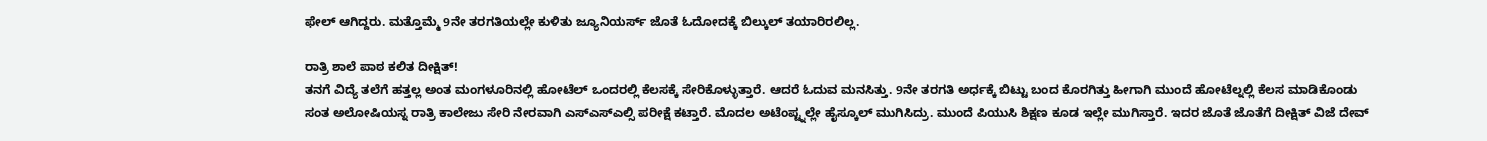ಫೇಲ್ ಆಗಿದ್ದರು. ಮತ್ತೊಮ್ಮೆ 9ನೇ ತರಗತಿಯಲ್ಲೇ ಕುಳಿತು ಜ್ಯೂನಿಯರ್ಸ್ ಜೊತೆ ಓದೋದಕ್ಕೆ ಬಿಲ್ಕುಲ್ ತಯಾರಿರಲಿಲ್ಲ.

ರಾತ್ರಿ ಶಾಲೆ ಪಾಠ ಕಲಿತ ದೀಕ್ಷಿತ್!
ತನಗೆ ವಿದ್ಯೆ ತಲೆಗೆ ಹತ್ತಲ್ಲ ಅಂತ ಮಂಗಳೂರಿನಲ್ಲಿ ಹೋಟೆಲ್ ಒಂದರಲ್ಲಿ ಕೆಲಸಕ್ಕೆ ಸೇರಿಕೊಳ್ಳುತ್ತಾರೆ. ಆದರೆ ಓದುವ ಮನಸಿತ್ತು. 9ನೇ ತರಗತಿ ಅರ್ಧಕ್ಕೆ ಬಿಟ್ಟು ಬಂದ ಕೊರಗಿತ್ತು ಹೀಗಾಗಿ ಮುಂದೆ ಹೋಟೆಲ್ನಲ್ಲಿ ಕೆಲಸ ಮಾಡಿಕೊಂಡು ಸಂತ ಅಲೋಷಿಯಸ್ನ ರಾತ್ರಿ ಕಾಲೇಜು ಸೇರಿ ನೇರವಾಗಿ ಎಸ್ಎಸ್ಎಲ್ಸಿ ಪರೀಕ್ಷೆ ಕಟ್ತಾರೆ. ಮೊದಲ ಅಟೆಂಪ್ಟ್ನಲ್ಲೇ ಹೈಸ್ಕೂಲ್ ಮುಗಿಸಿದ್ರು. ಮುಂದೆ ಪಿಯುಸಿ ಶಿಕ್ಷಣ ಕೂಡ ಇಲ್ಲೇ ಮುಗಿಸ್ತಾರೆ. ಇದರ ಜೊತೆ ಜೊತೆಗೆ ದೀಕ್ಷಿತ್ ವಿಜೆ ದೇವ್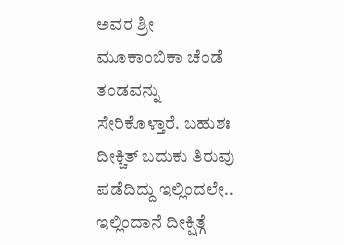ಅವರ ಶ್ರೀ ಮೂಕಾಂಬಿಕಾ ಚೆಂಡೆ ತಂಡವನ್ನು ಸೇರಿಕೊಳ್ತಾರೆ. ಬಹುಶಃ ದೀಕ್ಚಿತ್ ಬದುಕು ತಿರುವು ಪಡೆದಿದ್ದು ಇಲ್ಲಿಂದಲೇ.. ಇಲ್ಲಿಂದಾನೆ ದೀಕ್ಷಿತ್ಗೆ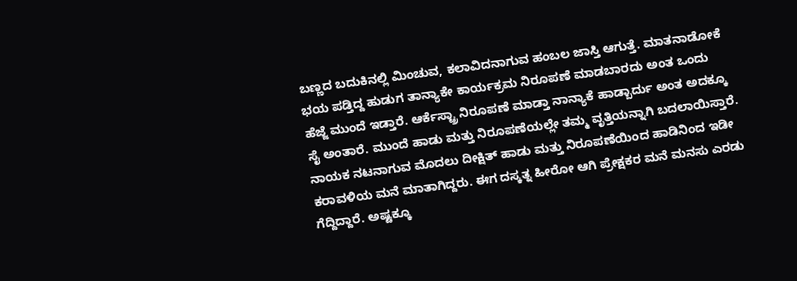ಬಣ್ಣದ ಬದುಕಿನಲ್ಲಿ ಮಿಂಚುವ, ಕಲಾವಿದನಾಗುವ ಹಂಬಲ ಜಾಸ್ತಿ ಆಗುತ್ತೆ. ಮಾತನಾಡೋಕೆ ಭಯ ಪಡ್ತಿದ್ದ ಹುಡುಗ ತಾನ್ಯಾಕೇ ಕಾರ್ಯಕ್ರಮ ನಿರೂಪಣೆ ಮಾಡಬಾರದು ಅಂತ ಒಂದು ಹೆಜ್ಜೆ ಮುಂದೆ ಇಡ್ತಾರೆ. ಆರ್ಕೆಸ್ಟ್ರಾ ನಿರೂಪಣೆ ಮಾಡ್ತಾ ನಾನ್ಯಾಕೆ ಹಾಡ್ಬಾರ್ದು ಅಂತ ಅದಕ್ಕೂ ಸೈ ಅಂತಾರೆ. ಮುಂದೆ ಹಾಡು ಮತ್ತು ನಿರೂಪಣೆಯಲ್ಲೇ ತಮ್ಮ ವೃತ್ತಿಯನ್ನಾಗಿ ಬದಲಾಯಿಸ್ತಾರೆ. ನಾಯಕ ನಟನಾಗುವ ಮೊದಲು ದೀಕ್ಷಿತ್ ಹಾಡು ಮತ್ತು ನಿರೂಪಣೆಯಿಂದ ಹಾಡಿನಿಂದ ಇಡೀ ಕರಾವಳಿಯ ಮನೆ ಮಾತಾಗಿದ್ದರು. ಈಗ ದಸ್ಕತ್ನ ಹೀರೋ ಆಗಿ ಪ್ರೇಕ್ಷಕರ ಮನೆ ಮನಸು ಎರಡು ಗೆದ್ದಿದ್ದಾರೆ. ಅಷ್ಟಕ್ಕೂ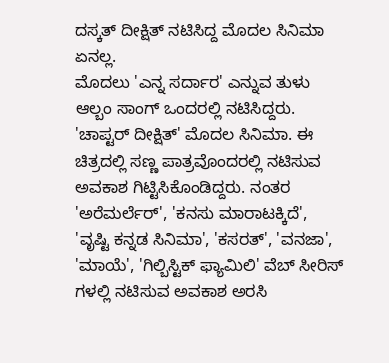ದಸ್ಕತ್ ದೀಕ್ಷಿತ್ ನಟಿಸಿದ್ದ ಮೊದಲ ಸಿನಿಮಾ ಏನಲ್ಲ.
ಮೊದಲು 'ಎನ್ನ ಸರ್ದಾರ' ಎನ್ನುವ ತುಳು ಆಲ್ಬಂ ಸಾಂಗ್ ಒಂದರಲ್ಲಿ ನಟಿಸಿದ್ದರು. 'ಚಾಪ್ಟರ್ ದೀಕ್ಷಿತ್' ಮೊದಲ ಸಿನಿಮಾ. ಈ ಚಿತ್ರದಲ್ಲಿ ಸಣ್ಣ ಪಾತ್ರವೊಂದರಲ್ಲಿ ನಟಿಸುವ ಅವಕಾಶ ಗಿಟ್ಟಿಸಿಕೊಂಡಿದ್ದರು. ನಂತರ 'ಅರೆಮರ್ಲೆರ್', 'ಕನಸು ಮಾರಾಟಕ್ಕಿದೆ', 'ವೃಷ್ಟಿ ಕನ್ನಡ ಸಿನಿಮಾ', 'ಕಸರತ್', 'ವನಜಾ', 'ಮಾಯೆ', 'ಗಿಲ್ಬಿಸ್ಟಿಕ್ ಫ್ಯಾಮಿಲಿ' ವೆಬ್ ಸೀರಿಸ್ ಗಳಲ್ಲಿ ನಟಿಸುವ ಅವಕಾಶ ಅರಸಿ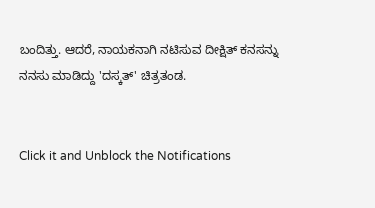ಬಂದಿತ್ತು. ಆದರೆ, ನಾಯಕನಾಗಿ ನಟಿಸುವ ದೀಕ್ಷಿತ್ ಕನಸನ್ನು ನನಸು ಮಾಡಿದ್ದು 'ದಸ್ಕತ್' ಚಿತ್ರತಂಡ.


Click it and Unblock the Notifications